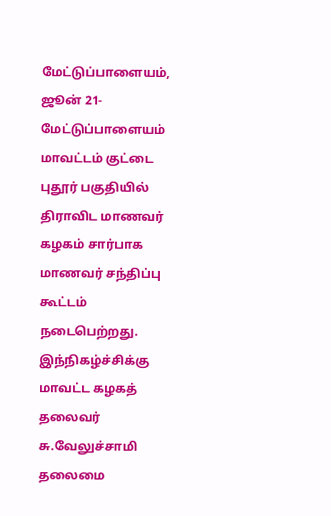மேட்டுப்பாளையம், ஜூன் 21- மேட்டுப்பாளையம் மாவட்டம் குட்டை புதூர் பகுதியில் திராவிட மாணவர் கழகம் சார்பாக மாணவர் சந்திப்பு கூட்டம் நடைபெற்றது.
இந்நிகழ்ச்சிக்கு மாவட்ட கழகத் தலைவர் சு.வேலுச்சாமி தலைமை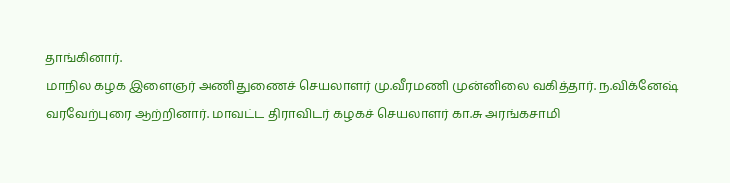தாங்கினார்.
மாநில கழக இளைஞர் அணிதுணைச் செயலாளர் மு.வீரமணி முன்னிலை வகித்தார். ந.விக்னேஷ் வரவேற்புரை ஆற்றினார். மாவட்ட திராவிடர் கழகச் செயலாளர் கா.சு அரங்கசாமி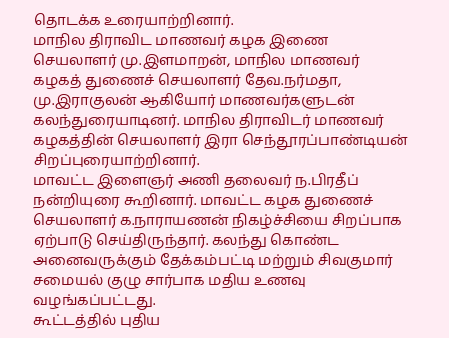தொடக்க உரையாற்றினார்.
மாநில திராவிட மாணவர் கழக இணை செயலாளர் மு.இளமாறன், மாநில மாணவர் கழகத் துணைச் செயலாளர் தேவ.நர்மதா, மு.இராகுலன் ஆகியோர் மாணவர்களுடன் கலந்துரையாடினர். மாநில திராவிடர் மாணவர் கழகத்தின் செயலாளர் இரா செந்தூரப்பாண்டியன் சிறப்புரையாற்றினார்.
மாவட்ட இளைஞர் அணி தலைவர் ந.பிரதீப் நன்றியுரை கூறினார். மாவட்ட கழக துணைச் செயலாளர் க.நாராயணன் நிகழ்ச்சியை சிறப்பாக ஏற்பாடு செய்திருந்தார். கலந்து கொண்ட அனைவருக்கும் தேக்கம்பட்டி மற்றும் சிவகுமார் சமையல் குழு சார்பாக மதிய உணவு வழங்கப்பட்டது.
கூட்டத்தில் புதிய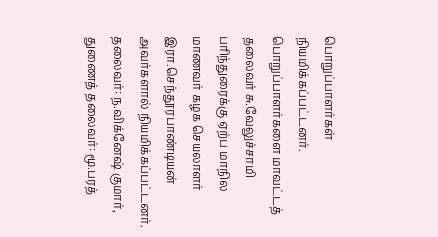பொறுப்பாளர்கள் நியமிக்கப்பட்டனர். பொறுப்பாளர்களை மாவட்டத் தலைவர் சு.வேலுச்சாமி பரிந்துரைக்கு ஏற்ப மாநில மாணவர் கழக செயலாளர் இரா.செந்தூரபாண்டியன் அவர்களால் நியமிக்கப்பட்டனர்.
தலைவர்: ந.விக்னேஷ் குமார்,
துணைத் தலைவர்: மூ.பரத்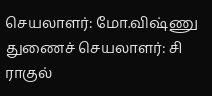செயலாளர்: மோ.விஷ்ணு
துணைச் செயலாளர்: சி ராகுல்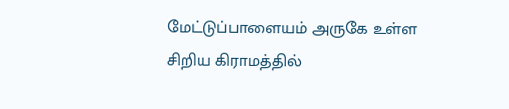மேட்டுப்பாளையம் அருகே உள்ள சிறிய கிராமத்தில்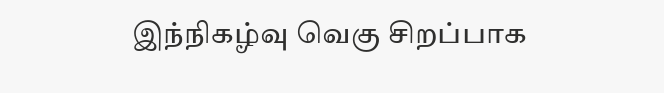இந்நிகழ்வு வெகு சிறப்பாக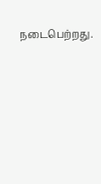நடைபெற்றது.